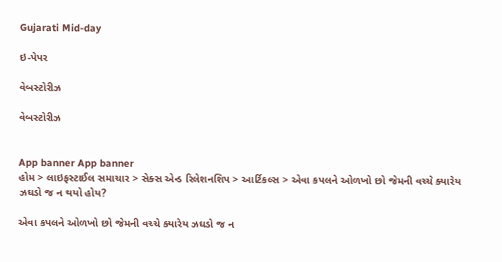Gujarati Mid-day

ઇ-પેપર

વેબસ્ટોરીઝ

વેબસ્ટોરીઝ


App banner App banner
હોમ > લાઇફસ્ટાઈલ સમાચાર > સેક્સ એન્ડ રિલેશનશિપ > આર્ટિકલ્સ > એવા કપલને ઓળખો છો જેમની વચ્ચે ક્યારેય ઝઘડો જ ન થયો હોય?

એવા કપલને ઓળખો છો જેમની વચ્ચે ક્યારેય ઝઘડો જ ન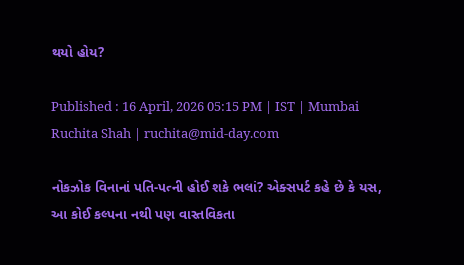થયો હોય?

Published : 16 April, 2026 05:15 PM | IST | Mumbai
Ruchita Shah | ruchita@mid-day.com

નોકઝોક વિનાનાં પતિ-પત્ની હોઈ શકે ભલાં? એક્સપર્ટ કહે છે કે યસ, આ કોઈ કલ્પના નથી પણ વાસ્તવિકતા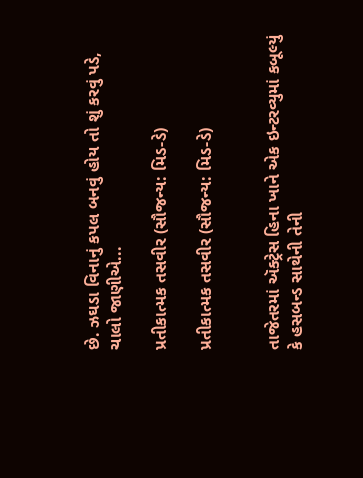છે. ઝઘડા વિનાનું કપલ બનવું હોય તો શું કરવું પડે, ચાલો જાણીએ...

પ્રતીકાત્મક તસવીર (સૌજન્ય: મિડ-ડે)

પ્રતીકાત્મક તસવીર (સૌજન્ય: મિડ-ડે)


તાજેતરમાં ઍક્ટ્રેસ હિના ખાને એક ઇન્ટરવ્યુમાં કબૂલ્યું કે હસબન્ડ સાથેની તેની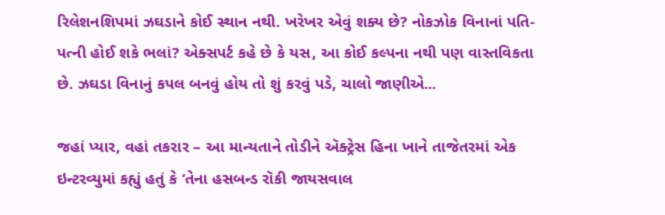રિલેશનશિપમાં ઝઘડાને કોઈ સ્થાન નથી. ખરેખર એવું શક્ય છે? નોકઝોક વિનાનાં પતિ-પત્ની હોઈ શકે ભલાં? એક્સપર્ટ કહે છે કે યસ, આ કોઈ કલ્પના નથી પણ વાસ્તવિકતા છે. ઝઘડા વિનાનું કપલ બનવું હોય તો શું કરવું પડે, ચાલો જાણીએ...

જહાં પ્યાર, વહાં તકરાર – આ માન્યતાને તોડીને ઍક્ટ્રેસ હિના ખાને તાજેતરમાં એક ઇન્ટરવ્યુમાં કહ્યું હતું કે ‘તેના હસબન્ડ રૉકી જાયસવાલ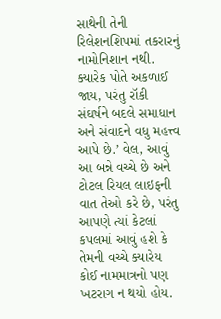સાથેની તેની રિલેશનશિપમાં તકરારનું નામોનિશાન નથી. ક્યારેક પોતે અકળાઈ જાય, પરંતુ રૉકી સંઘર્ષને બદલે સમાધાન અને સંવાદને વધુ મહત્ત્વ આપે છે.’ વેલ, આવું આ બન્ને વચ્ચે છે અને ટોટલ રિયલ લાઇફની વાત તેઓ કરે છે, પરંતુ આપણે ત્યાં કેટલાં કપલમાં આવું હશે કે તેમની વચ્ચે ક્યારેય કોઈ નામમાત્રનો પણ ખટરાગ ન થયો હોય.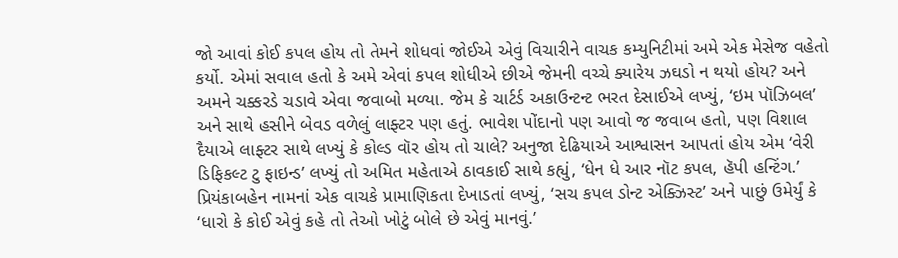જો આવાં કોઈ કપલ હોય તો તેમને શોધવાં જોઈએ એવું વિચારીને વાચક કમ્યુનિટીમાં અમે એક મેસેજ વહેતો કર્યો. એમાં સવાલ હતો કે અમે એવાં કપલ શોધીએ છીએ જેમની વચ્ચે ક્યારેય ઝઘડો ન થયો હોય? અને અમને ચક્કરડે ચડાવે એવા જવાબો મળ્યા. જેમ કે ચાર્ટર્ડ અકાઉન્ટન્ટ ભરત દેસાઈએ લખ્યું, ‘ઇમ પૉઝિબલ’ અને સાથે હસીને બેવડ વળેલું લાફ્ટર પણ હતું. ભાવેશ પોંદાનો પણ આવો જ જવાબ હતો, પણ વિશાલ દૈયાએ લાફ્ટર સાથે લખ્યું કે કોલ્ડ વૉર હોય તો ચાલે? અનુજા દેઢિયાએ આશ્વાસન આપતાં હોય એમ ‘વેરી ડિફિકલ્ટ ટુ ફાઇન્ડ’ લખ્યું તો અમિત મહેતાએ ઠાવકાઈ સાથે કહ્યું, ‘ધેન ધે આર નૉટ કપલ, હૅપી હન્ટિંગ.’ પ્રિયંકાબહેન નામનાં એક વાચકે પ્રામાણિકતા દેખાડતાં લખ્યું, ‘સચ કપલ ડોન્ટ એક્ઝિસ્ટ’ અને પાછું ઉમેર્યું કે ‘ધારો કે કોઈ એવું કહે તો તેઓ ખોટું બોલે છે એવું માનવું.’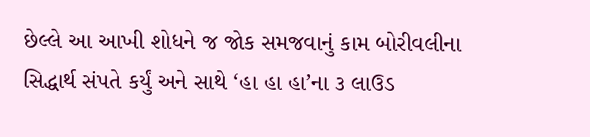છેલ્લે આ આખી શોધને જ જોક સમજવાનું કામ બોરીવલીના સિદ્ધાર્થ સંપતે કર્યું અને સાથે ‘હા હા હા’ના ૩ લાઉડ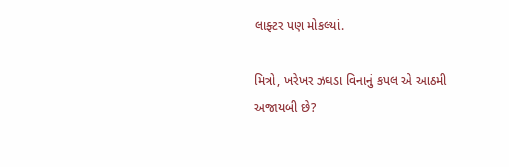લાફ્ટર પણ મોકલ્યાં.

મિત્રો, ખરેખર ઝઘડા વિનાનું કપલ એ આઠમી અજાયબી છે?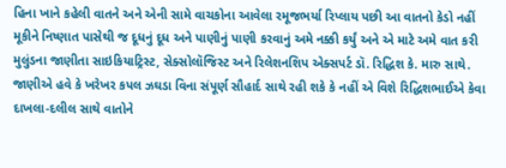હિના ખાને કહેલી વાતને અને એની સામે વાચકોના આવેલા રમૂજભર્યા રિપ્લાય પછી આ વાતનો કેડો નહીં મૂકીને નિષ્ણાત પાસેથી જ દૂધનું દૂધ અને પાણીનું પાણી કરવાનું અમે નક્કી કર્યું અને એ માટે અમે વાત કરી મુલુંડના જાણીતા સાઇકિયાટ્રિસ્ટ, સેક્સોલૉજિસ્ટ અને રિલેશનશિપ એક્સપર્ટ ડૉ. રિદ્ધિશ કે. મારુ સાથે. જાણીએ હવે કે ખરેખર કપલ ઝઘડા વિના સંપૂર્ણ સૌહાર્દ સાથે રહી શકે કે નહીં એ વિશે રિદ્ધિશભાઈએ કેવા દાખલા-દલીલ સાથે વાતોને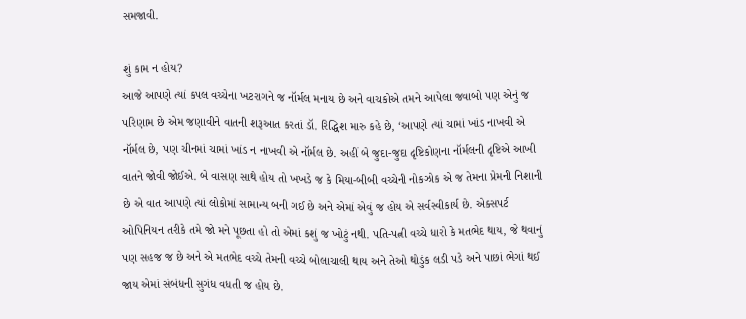સમજાવી.

શું કામ ન હોય?
આજે આપણે ત્યાં કપલ વચ્ચેના ખટરાગને જ નૉર્મલ મનાય છે અને વાચકોએ તમને આપેલા જવાબો પણ એનું જ પરિણામ છે એમ જણાવીને વાતની શરૂઆત કરતાં ડૉ. રિદ્ધિશ મારુ કહે છે, ‘આપણે ત્યાં ચામાં ખાંડ નાખવી એ નૉર્મલ છે, પણ ચીનમાં ચામાં ખાંડ ન નાખવી એ નૉર્મલ છે. અહીં બે જુદા-જુદા દૃષ્ટિકોણના નૉર્મલની દૃષ્ટિએ આખી વાતને જોવી જોઈએ. બે વાસણ સાથે હોય તો ખખડે જ કે મિયા-બીબી વચ્ચેની નોકઝોક એ જ તેમના પ્રેમની નિશાની છે એ વાત આપણે ત્યાં લોકોમાં સામાન્ય બની ગઈ છે અને એમાં એવું જ હોય એ સર્વસ્વીકાર્ય છે. એક્સપર્ટ ઓપિનિયન તરીકે તમે જો મને પૂછતા હો તો એમાં કશું જ ખોટું નથી. પતિ-પત્ની વચ્ચે ધારો કે મતભેદ થાય, જે થવાનું પણ સહજ જ છે અને એ મતભેદ વચ્ચે તેમની વચ્ચે બોલાચાલી થાય અને તેઓ થોડુંક લડી પડે અને પાછાં ભેગાં થઈ જાય એમાં સંબંધની સુગંધ વધતી જ હોય છે.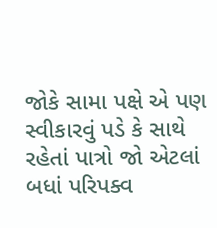જોકે સામા પક્ષે એ પણ સ્વીકારવું પડે કે સાથે રહેતાં પાત્રો જો એટલાં બધાં પરિપક્વ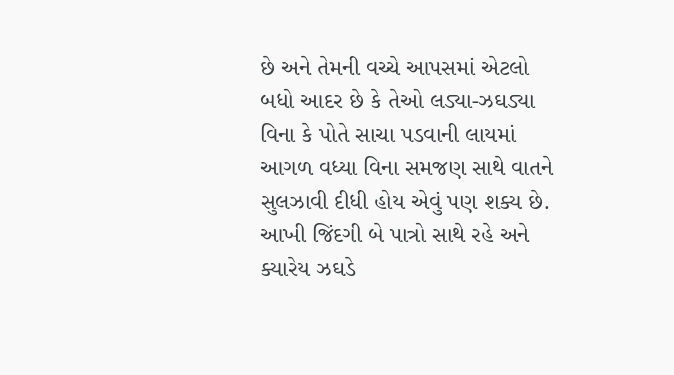છે અને તેમની વચ્ચે આપસમાં એટલો બધો આદર છે કે તેઓ લડ્યા-ઝઘડ્યા વિના કે પોતે સાચા પડવાની લાયમાં આગળ વધ્યા વિના સમજણ સાથે વાતને સુલઝાવી દીધી હોય એવું પણ શક્ય છે. આખી જિંદગી બે પાત્રો સાથે રહે અને ક્યારેય ઝઘડે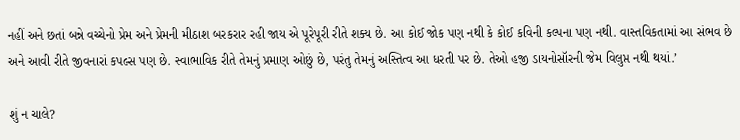નહીં અને છતાં બન્ને વચ્ચેનો પ્રેમ અને પ્રેમની મીઠાશ બરકરાર રહી જાય એ પૂરેપૂરી રીતે શક્ય છે. આ કોઈ જોક પણ નથી કે કોઈ કવિની કલ્પના પણ નથી. વાસ્તવિકતામાં આ સંભવ છે અને આવી રીતે જીવનારાં કપલ્સ પણ છે. સ્વાભાવિક રીતે તેમનું પ્રમાણ ઓછું છે, પરંતુ તેમનું અસ્તિત્વ આ ધરતી પર છે. તેઓ હજી ડાયનોસૉરની જેમ વિલુપ્ત નથી થયાં.’

શું ન ચાલે?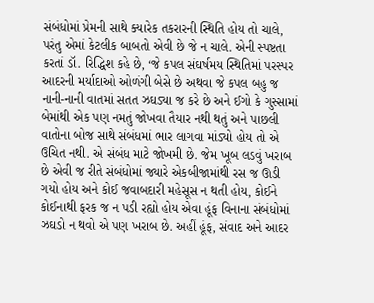સંબંધોમાં પ્રેમની સાથે ક્યારેક તકરારની સ્થિતિ હોય તો ચાલે, પરંતુ એમાં કેટલીક બાબતો એવી છે જે ન ચાલે. એની સ્પષ્ટતા કરતાં ડૉ. રિદ્ધિશ કહે છે, ‘જે કપલ સંઘર્ષમય સ્થિતિમાં પરસ્પર આદરની મર્યાદાઓ ઓળંગી બેસે છે અથવા જે કપલ બહુ જ નાની-નાની વાતમાં સતત ઝઘડ્યા જ કરે છે અને ઈગો કે ગુસ્સામાં બેમાંથી એક પણ નમતું જોખવા તૈયાર નથી થતું અને પાછલી વાતોના બોજ સાથે સંબંધમાં ભાર લાગવા માંડ્યો હોય તો એ ઉચિત નથી. એ સંબંધ માટે જોખમી છે. જેમ ખૂબ લડવું ખરાબ છે એવી જ રીતે સંબંધોમાં જ્યારે એકબીજામાંથી રસ જ ઊડી ગયો હોય અને કોઈ જવાબદારી મહેસૂસ ન થતી હોય, કોઈને કોઈનાથી ફરક જ ન પડી રહ્યો હોય એવા હૂંફ વિનાના સંબંધોમાં ઝઘડો ન થવો એ પણ ખરાબ છે. અહીં હૂંફ, સંવાદ અને આદર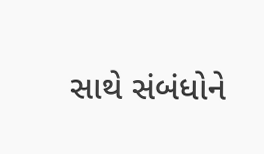સાથે સંબંધોને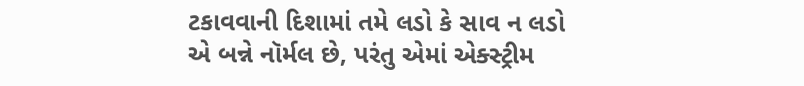ટકાવવાની દિશામાં તમે લડો કે સાવ ન લડો એ બન્ને નૉર્મલ છે, પરંતુ એમાં એક્સ્ટ્રીમ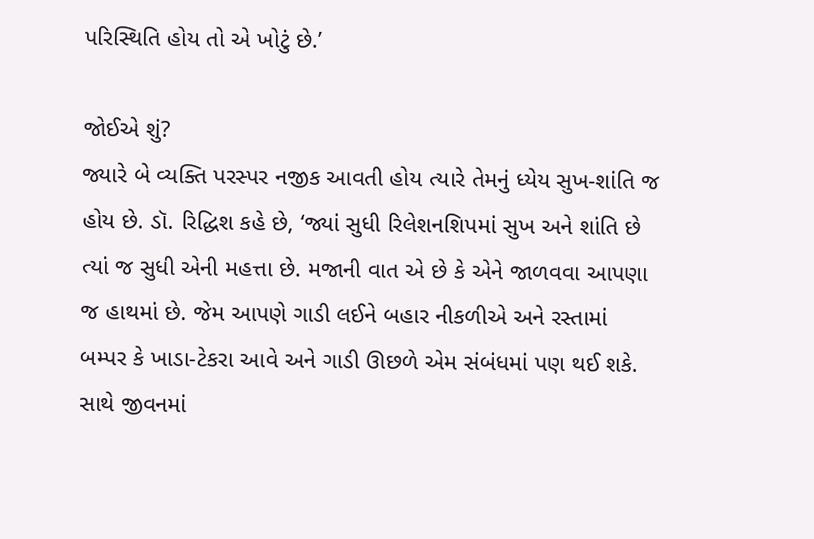પરિસ્થિતિ હોય તો એ ખોટું છે.’

જોઈએ શું?
જ્યારે બે વ્યક્તિ પરસ્પર નજીક આવતી હોય ત્યારે તેમનું ધ્યેય સુખ-શાંતિ જ હોય છે. ડૉ. રિદ્ધિશ કહે છે, ‘જ્યાં સુધી રિલેશનશિપમાં સુખ અને શાંતિ છે ત્યાં જ સુધી એની મહત્તા છે. મજાની વાત એ છે કે એને જાળવવા આપણા જ હાથમાં છે. જેમ આપણે ગાડી લઈને બહાર નીકળીએ અને રસ્તામાં બમ્પર કે ખાડા-ટેકરા આવે અને ગાડી ઊછળે એમ સંબંધમાં પણ થઈ શકે. સાથે જીવનમાં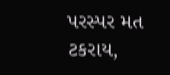પરસ્પર મત ટકરાય,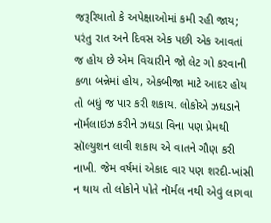જરૂરિયાતો કે અપેક્ષાઓમાં કમી રહી જાય; પરંતુ રાત અને દિવસ એક પછી એક આવતાં જ હોય છે એમ વિચારીને જો લેટ ગો કરવાની કળા બન્નેમાં હોય, એકબીજા માટે આદર હોય તો બધું જ પાર કરી શકાય. લોકોએ ઝઘડાને નૉર્મલાઇઝ કરીને ઝઘડા વિના પણ પ્રેમથી સૉલ્યુશન લાવી શકાય એ વાતને ગૌણ કરી નાખી. જેમ વર્ષમાં એકાદ વાર પણ શરદી-ખાંસી ન થાય તો લોકોને પોતે નૉર્મલ નથી એવું લાગવા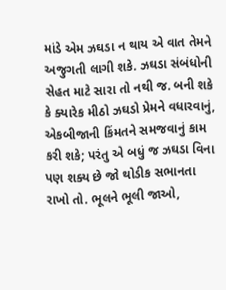માંડે એમ ઝઘડા ન થાય એ વાત તેમને અજુગતી લાગી શકે. ઝઘડા સંબંધોની સેહત માટે સારા તો નથી જ. બની શકે કે ક્યારેક મીઠો ઝઘડો પ્રેમને વધારવાનું, એકબીજાની કિંમતને સમજવાનું કામ કરી શકે; પરંતુ એ બધું જ ઝઘડા વિના પણ શક્ય છે જો થોડીક સભાનતા રાખો તો. ભૂલને ભૂલી જાઓ,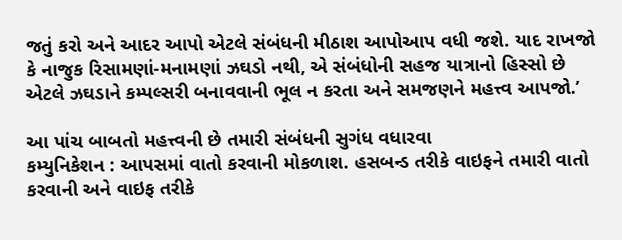જતું કરો અને આદર આપો એટલે સંબંધની મીઠાશ આપોઆપ વધી જશે. યાદ રાખજો કે નાજુક રિસામણાં-મનામણાં ઝઘડો નથી, એ સંબંધોની સહજ યાત્રાનો હિસ્સો છે એટલે ઝઘડાને કમ્પલ્સરી બનાવવાની ભૂલ ન કરતા અને સમજણને મહત્ત્વ આપજો.’

આ પાંચ બાબતો મહત્ત્વની છે તમારી સંબંધની સુગંધ વધારવા
કમ્યુનિકેશન : આપસમાં વાતો કરવાની મોકળાશ. હસબન્ડ તરીકે વાઇફને તમારી વાતો કરવાની અને વાઇફ તરીકે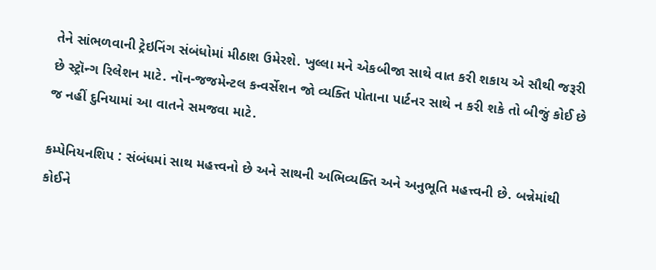તેને સાંભળવાની ટ્રેઇનિંગ સંબંધોમાં મીઠાશ ઉમેરશે. ખુલ્લા મને એકબીજા સાથે વાત કરી શકાય એ સૌથી જરૂરી છે સ્ટ્રૉન્ગ રિલેશન માટે. નૉન-જજમેન્ટલ કન્વર્સેશન જો વ્યક્તિ પોતાના પાર્ટનર સાથે ન કરી શકે તો બીજું કોઈ છે જ નહીં દુનિયામાં આ વાતને સમજવા માટે.

કમ્પેનિયનશિપ : સંબંધમાં સાથ મહત્ત્વનો છે અને સાથની અભિવ્યક્તિ અને અનુભૂતિ મહત્ત્વની છે. બન્નેમાંથી કોઈને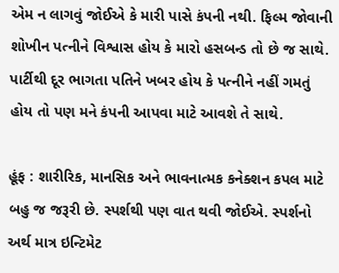એમ ન લાગવું જોઈએ કે મારી પાસે કંપની નથી. ફિલ્મ જોવાની શોખીન પત્નીને વિશ્વાસ હોય કે મારો હસબન્ડ તો છે જ સાથે. પાર્ટીથી દૂર ભાગતા પતિને ખબર હોય કે પત્નીને નહીં ગમતું હોય તો પણ મને કંપની આપવા માટે આવશે તે સાથે.

હૂંફ : શારીરિક, માનસિક અને ભાવનાત્મક કનેક્શન કપલ માટે બહુ જ જરૂરી છે. સ્પર્શથી પણ વાત થવી જોઈએ. સ્પર્શનો અર્થ માત્ર ઇન્ટિમેટ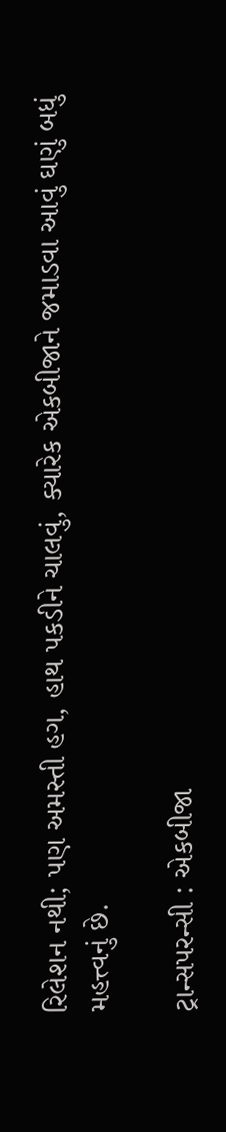રિલેશન નથી; પણ અમસ્તી હગ, હાથ પકડીને ચાલવું, ક્યારેક એકબીજાને જમાડવા આવું ઘણું બધું મહત્ત્વનું છે.

ટ્રાન્સપરન્સી : એકબીજા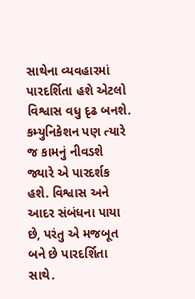સાથેના વ્યવહારમાં પારદર્શિતા હશે એટલો વિશ્વાસ વધુ દૃઢ બનશે. કમ્યુનિકેશન પણ ત્યારે જ કામનું નીવડશે જ્યારે એ પારદર્શક હશે. વિશ્વાસ અને આદર સંબંધના પાયા છે, પરંતુ એ મજબૂત બને છે પારદર્શિતા સાથે.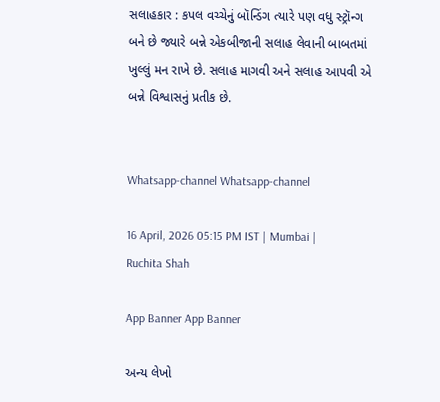સલાહકાર : કપલ વચ્ચેનું બૉન્ડિંગ ત્યારે પણ વધુ સ્ટ્રૉન્ગ બને છે જ્યારે બન્ને એકબીજાની સલાહ લેવાની બાબતમાં ખુલ્લું મન રાખે છે. સલાહ માગવી અને સલાહ આપવી એ બન્ને વિશ્વાસનું પ્રતીક છે.


Whatsapp-channel Whatsapp-channel

16 April, 2026 05:15 PM IST | Mumbai | Ruchita Shah

App Banner App Banner

અન્ય લેખો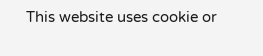This website uses cookie or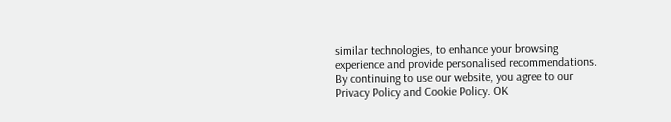similar technologies, to enhance your browsing experience and provide personalised recommendations. By continuing to use our website, you agree to our Privacy Policy and Cookie Policy. OK